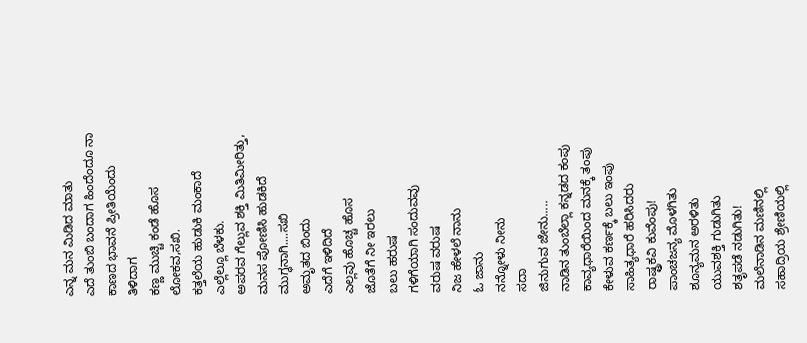ಎನ್ನ ಮನ ಮಿಡಿದ ಮಾತು
ಎದೆ ತುಂಬಿ ಬಂದಾಗ ಹಿಂದೆಂದೂ ನಾ
ಕಾಣದ ಭಾವನೆ ಪ್ರೀತಿಯೆಂದು ತಿಳಿದಾಗ
ಕಣ್ಣ ಮುಚ್ಚಿ ಕಂಡೆ ಹೊಸ ಲೋಕವ,ಸಖಿ.
ಕತ್ತಲೆಯ ಹುಡುಕಿ ಮಂಕಾದೆ
ಎಲ್ಲೆಲ್ಲೂ ಬೆಳಕು.
ಅಪರವ ಗೆಲ್ಲುವ ಶಕ್ತಿ ಮಿತಿಮೀರಿತ್ತು,
ಮನಸ ಪೋಣಿಸಿ ಹುಡಕಿದೆ
ಮುಗ್ಧನಾಗಿ....ಸಖಿ
ಅಮೃತದ ಬಿಂದು
ಎದೆಗೆ ಇಳಿದಿದೆ
ಎಲ್ಲವು ಹೊಚ್ಚ ಹೊಸ
ಜೊತೆಗೆ ನೀ ಇರಲು
ಬಲು ಹರುಷ
ಗಳಿಗೆಯಾಗಿ ಸಂದುವವು
ವರುಷ ವರುಷ
ನಿಜ ಹೇಳಲೆ ನಾನು
ಓ ಜಾನು
ನನ್ನೋಳು ನೀನು
ಸದಾ
ಜಿನುಗುವ ಜೇನು.....
ನಾಡಿನ ತುಂಬೆಲ್ಲಾ ಕನ್ನಡದ ಕಂಪು
ಕಾವ್ಯಧಾರೆಯಿಂದ ಮನಕ್ಕೆ ತಂಪು
ಕೇಳುವ ಕರ್ಣಕ್ಕೆ ಬಲು ಇಂಪು
ಸಾಹಿತ್ಯಧಾರೆ ಹರಿಸಿದರು
ರಾಷ್ಟ್ರಕವಿ ಕುವೆಂಪು!
ಪಾಂಚಜನ್ಯ ಮೊಳಗಿತು
ಶೂನ್ಯಮನ ಅರಳಿತು
ಯುವಶಕ್ತಿ ಗುಡುಗಿತು
ಶತೃಪಡೆ ನಡುಗಿತು!
ಮಲೆನಾಡಿನ ಮಣಿನಲ್ಲಿ
ಸಹಾದ್ರಿಯ ಶ್ರೇಣಿಯಲ್ಲಿ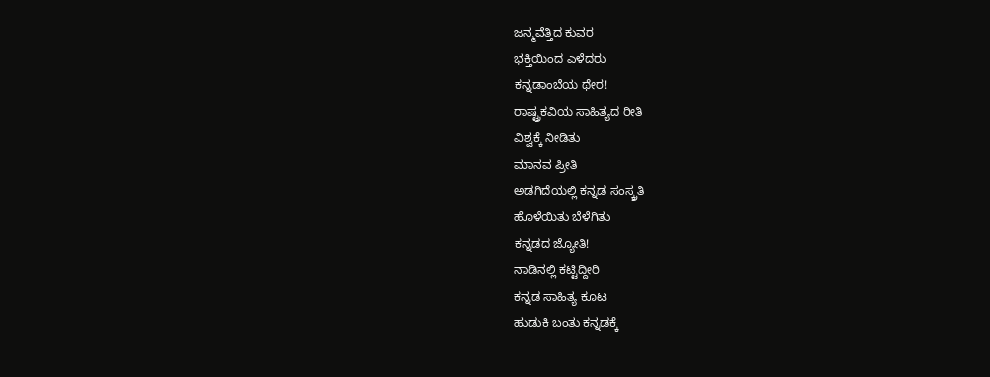ಜನ್ಮವೆತ್ತಿದ ಕುವರ
ಭಕ್ತಿಯಿಂದ ಎಳೆದರು
ಕನ್ನಡಾಂಬೆಯ ಥೇರ!
ರಾಷ್ಟ್ರಕವಿಯ ಸಾಹಿತ್ಯದ ರೀತಿ
ವಿಶ್ವಕ್ಕೆ ನೀಡಿತು
ಮಾನವ ಪ್ರೀತಿ
ಅಡಗಿದೆಯಲ್ಲಿ ಕನ್ನಡ ಸಂಸ್ಕ್ರತಿ
ಹೊಳೆಯಿತು ಬೆಳೆಗಿತು
ಕನ್ನಡದ ಜ್ಯೋತಿ!
ನಾಡಿನಲ್ಲಿ ಕಟ್ಟಿದ್ದೀರಿ
ಕನ್ನಡ ಸಾಹಿತ್ಯ ಕೂಟ
ಹುಡುಕಿ ಬಂತು ಕನ್ನಡಕ್ಕೆ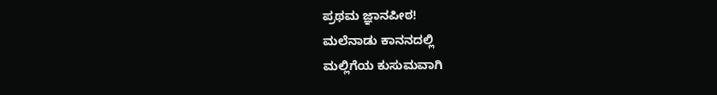ಪ್ರಥಮ ಜ್ಞಾನಪೀಠ!
ಮಲೆನಾಡು ಕಾನನದಲ್ಲಿ
ಮಲ್ಲಿಗೆಯ ಕುಸುಮವಾಗಿ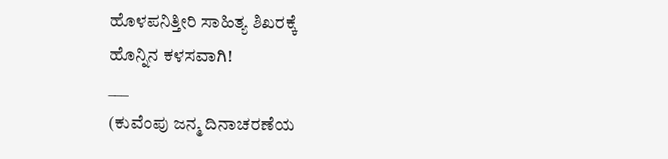ಹೊಳಪನಿತ್ತೀರಿ ಸಾಹಿತ್ಯ ಶಿಖರಕ್ಕೆ
ಹೊನ್ನಿನ ಕಳಸವಾಗಿ!
___
(ಕುವೆಂಪು ಜನ್ಮ ದಿನಾಚರಣೆಯ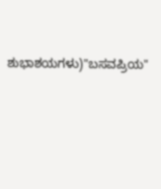ಶುಭಾಶಯಗಳು)"ಬಸವಪ್ರಿಯ"